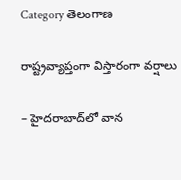Category తెలంగాణ

రాష్ట్రవ్యాప్తంగా విస్తారంగా వర్షాలు

– హైదరాబాద్‌లో వాన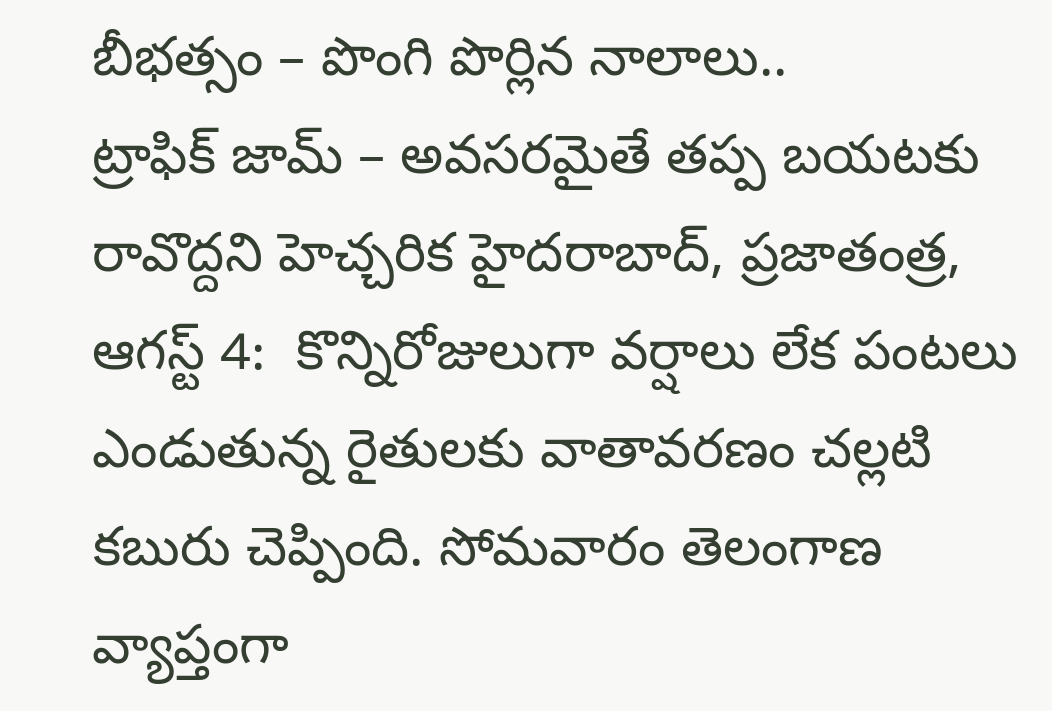బీభ‌త్సం – పొంగి పొర్లిన నాలాలు..  ట్రాఫిక్‌ ‌జామ్‌ – అవసరమైతే తప్ప బయటకు రావొద్దని హెచ్చరిక హైదరాబాద్‌, ప్రజాతంత్ర, ఆగస్ట్ 4:  కొన్నిరోజులుగా వర్షాలు లేక పంటలు ఎండుతున్న రైతులకు వాతావరణం చల్లటి కబురు చెప్పింది. సోమవారం తెలంగాణ వ్యాప్తంగా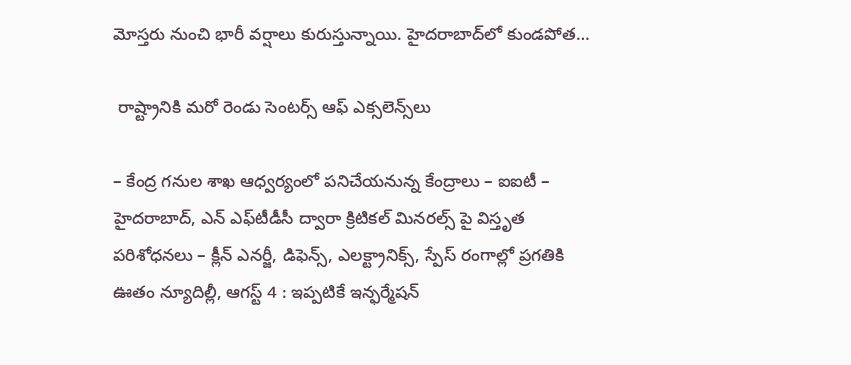మోస్తరు నుంచి భారీ వర్షాలు కురుస్తున్నాయి. హైదరాబాద్‌లో కుండపోత…

 రాష్ట్రానికి మరో రెండు సెంటర్స్ ఆఫ్ ఎక్సలెన్స్‌లు

– కేంద్ర గనుల శాఖ ఆధ్వర్యంలో పనిచేయనున్న కేంద్రాలు – ఐఐటీ – హైదరాబాద్, ఎన్ ఎఫ్‌టీడీసీ ద్వారా క్రిటికల్ మినరల్స్ పై విస్తృత పరిశోధనలు – క్లీన్ ఎనర్జీ, డిఫెన్స్, ఎలక్ట్రానిక్స్, స్పేస్ రంగాల్లో ప్రగతికి ఊతం న్యూదిల్లీ, ఆగ‌స్ట్ 4 : ఇప్పటికే ఇన్ఫర్మేషన్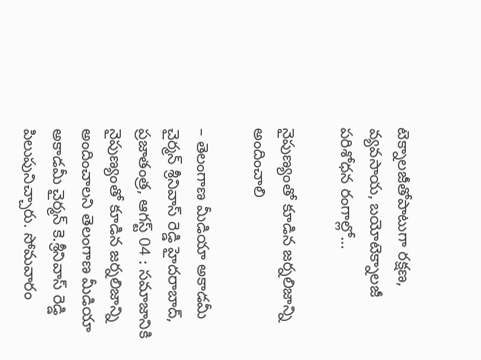టెక్నాలజీతోపాటుగా రక్షణ, వ్యవసాయ, బయోటెక్నాలజీ పరిశోధన రంగాల్లో…

నైపుణ్యంతో కూడిన జర్నలిజాన్ని అందించాలి

– తెలంగాణ మీడియా అకాడమీ చైర్మన్ శ్రీనివాస్ రెడ్డి హైదరాబాద్, ప్రజాతంత్ర, ఆగస్ట్ 04 : సమాజానికి నైపుణ్యంతో కూడిన జర్నలిజాన్ని అందించాల‌ని తెలంగాణ మీడియా అకాడమీ చైర్మన్ కె.శ్రీనివాస్ రెడ్డి పిలుపునిచ్చారు. సోమవారం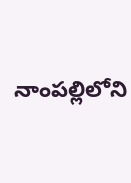నాంపల్లిలోని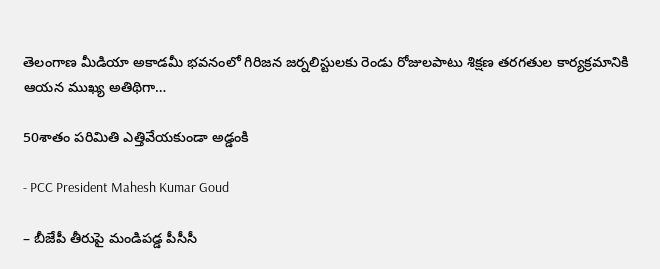తెలంగాణ మీడియా అకాడమీ భవనంలో గిరిజన జర్నలిస్టులకు రెండు రోజులపాటు శిక్షణ తరగతుల కార్యక్రమానికి ఆయన ముఖ్య అతిథిగా…

50శాతం పరిమితి ఎత్తివేయకుండా అడ్డంకి

- PCC President Mahesh Kumar Goud

– బీజేపీ తీరుపై మండిపడ్డ పీసీసీ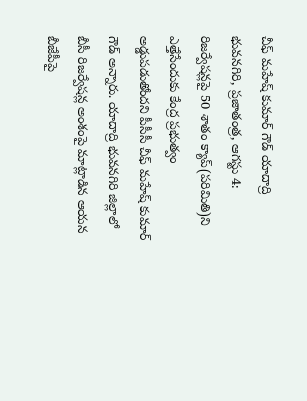చీఫ్‌ మహేష్‌ కుమార్‌ గౌడ్‌ యాదాద్రి భువనగిరి, ప్రజాతంత్ర, ఆగస్టు 4: రిజర్వేషన్లపై 50 శాతం క్యాప్‌(పరిమితి)ని ఎత్తేసేందుకు కేంద్ర ప్రభుత్వం అడ్డుపడుతోందని పీసీసీ చీఫ్‌ మహేష్‌ కుమార్‌ గౌడ్‌ అన్నారు. యాదాద్రి భువనగిరి జిల్లాలో బీసీ రిజర్వేషన్ల అంశంపై మాట్లాడిన ఆయన బీజేపీపై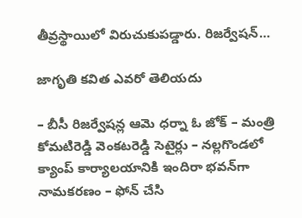తీవ్రస్థాయిలో విరుచుకుపడ్డారు. రిజర్వేషన్‌…

జాగృతి కవిత ఎవరో తెలియదు

– బీసీ రిజర్వేషన్ల ఆమె ధర్నా ఓ జోక్‌ – మంత్రి కోమటిరెడ్డి వెంకటరెడ్డి సెటైర్లు – నల్లగొండలో క్యాంప్‌ కార్యాలయానికి ఇందిరా భవన్‌గా నామకరణం – ఫోన్‌ చేసి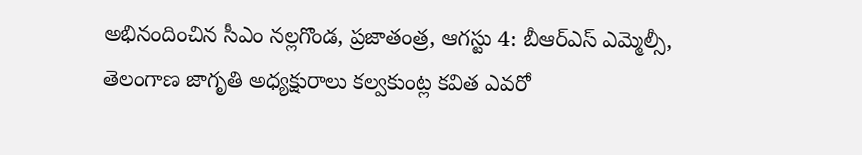అభినందించిన సీఎం నల్లగొండ, ప్రజాతంత్ర, ఆగస్టు 4: బీఆర్‌ఎస్‌ ఎమ్మెల్సీ, తెలంగాణ జాగృతి అధ్యక్షురాలు కల్వకుంట్ల కవిత ఎవరో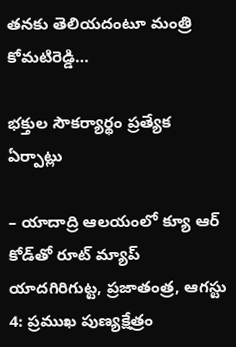తనకు తెలియదంటూ మంత్రి కోమటిరెడ్డి…

భక్తుల సౌకర్యార్థం ప్రత్యేక ఏర్పాట్లు

– యాదాద్రి ఆలయంలో క్యూ ఆర్‌ కోడ్‌తో రూట్‌ మ్యాప్‌  యాదగిరిగుట్ట, ప్రజాతంత్ర, ఆగస్టు 4: ప్రముఖ పుణ్యక్షేత్రం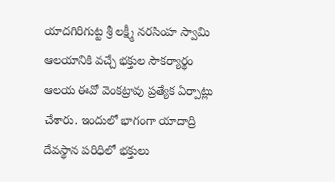యాదగిరిగుట్ట శ్రీ లక్ష్మీ నరసింహ స్వామి ఆలయానికి వచ్చే భక్తుల సౌకర్యార్థం ఆలయ ఈవో వెంకట్రావు ప్రత్యేక ఏర్పాట్లు చేశారు. ఇందులో భాగంగా యాదాద్రి దేవస్థాన పరిధిలో భక్తులు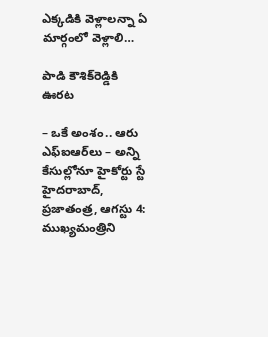ఎక్కడికి వెళ్లాలన్నా ఏ మార్గంలో వెళ్లాలి…

పాడి కౌశిక్‌రెడ్డికి ఊరట

– ఒకే అంశం.. ఆరు ఎఫ్‌ఐఆర్‌లు – అన్ని కేసుల్లోనూ హైకోర్టు స్టే హైదరాబాద్‌, ప్రజాతంత్ర, ఆగస్టు 4: ముఖ్యమంత్రిని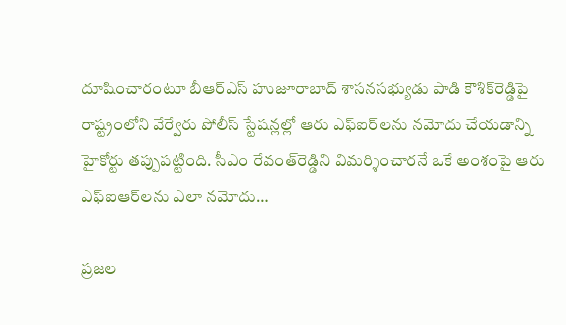దూషించారంటూ బీఆర్‌ఎస్‌ హుజూరాబాద్‌ శాసనసభ్యుడు పాడి కౌశిక్‌రెడ్డిపై రాష్ట్రంలోని వేర్వేరు పోలీస్‌ స్టేషన్లల్లో ఆరు ఎఫ్‌ఐర్‌లను నమోదు చేయడాన్ని హైకోర్టు తప్పుపట్టింది. సీఎం రేవంత్‌రెడ్డిని విమర్శించారనే ఒకే అంశంపై ఆరు ఎఫ్‌ఐఆర్‌లను ఎలా నమోదు…

ప్రజల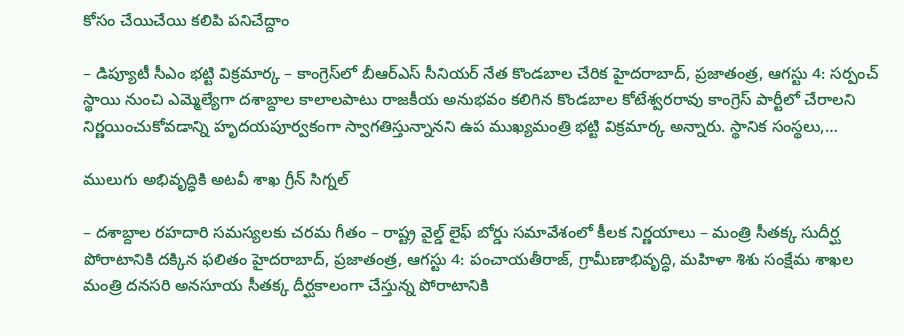కోసం చేయిచేయి కలిపి పనిచేద్దాం

– డిప్యూటీ సీఎం భట్టి విక్రమార్క – కాంగ్రెస్‌లో బీఆర్‌ఎస్‌ సీనియర్‌ నేత కొండబాల చేరిక హైదరాబాద్‌, ప్రజాతంత్ర, ఆగస్టు 4: సర్పంచ్‌ స్థాయి నుంచి ఎమ్మెల్యేగా దశాబ్దాల కాలాలపాటు రాజకీయ అనుభవం కలిగిన కొండబాల కోటేశ్వరరావు కాంగ్రెస్‌ పార్టీలో చేరాలని నిర్ణయించుకోవడాన్ని హృదయపూర్వకంగా స్వాగతిస్తున్నానని ఉప ముఖ్యమంత్రి భట్టి విక్రమార్క అన్నారు. స్థానిక సంస్థలు,…

ములుగు అభివృద్ధికి అటవీ శాఖ గ్రీన్‌ సిగ్నల్‌

– దశాబ్దాల రహదారి సమస్యలకు చరమ గీతం – రాష్ట్ర వైల్డ్‌ లైఫ్‌ బోర్డు సమావేశంలో కీలక నిర్ణయాలు – మంత్రి సీతక్క సుదీర్ఘ పోరాటానికి దక్కిన ఫలితం హైదరాబాద్‌, ప్రజాతంత్ర, ఆగస్టు 4: పంచాయతీరాజ్‌, గ్రామీణాభివృద్ధి, మహిళా శిశు సంక్షేమ శాఖల మంత్రి దనసరి అనసూయ సీతక్క దీర్ఘకాలంగా చేస్తున్న పోరాటానికి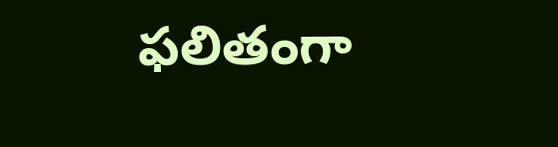ఫలితంగా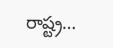రాష్ట్ర…